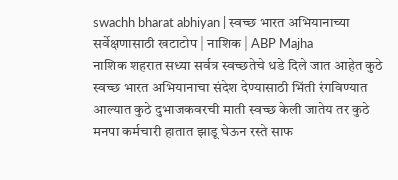swachh bharat abhiyan | स्वच्छ भारत अभियानाच्या सर्वेक्षणासाठी खटाटोप | नाशिक | ABP Majha
नाशिक शहरात सध्या सर्वत्र स्वच्छतेचे धडे दिले जात आहेत कुठे स्वच्छ भारत अभियानाचा संदेश देण्यासाठी भिंती रंगविण्यात आल्यात कुठे दुभाजकवरची माती स्वच्छ केली जातेय तर कुठे मनपा कर्मचारी हातात झाडू घेऊन रस्ते साफ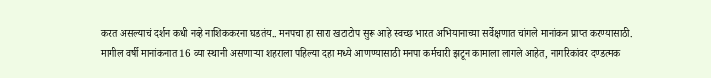करत असल्याचं दर्शन कधी नव्हे नाशिककरना घडतंय.. मनपचा हा सारा खटाटोप सुरू आहे स्वच्छ भारत अभियानाच्या सर्वेक्षणात चांगले मानांकन प्राप्त करण्यासाठी.
मागील वर्षी मानांकनात 16 व्या स्थानी असणाऱ्या शहराला पहिल्या दहा मध्ये आणण्यासाठी मनपा कर्मचारी झटून कामाला लागले आहेत, नागरिकांवर दण्डत्मक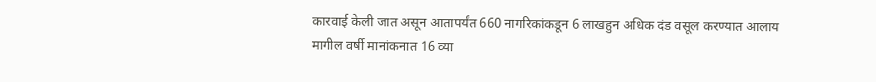कारवाई केली जात असून आतापर्यंत 660 नागरिकांकडून 6 लाखहुन अधिक दंड वसूल करण्यात आलाय
मागील वर्षी मानांकनात 16 व्या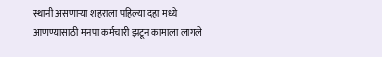स्थानी असणाऱ्या शहराला पहिल्या दहा मध्ये आणण्यासाठी मनपा कर्मचारी झटून कामाला लागले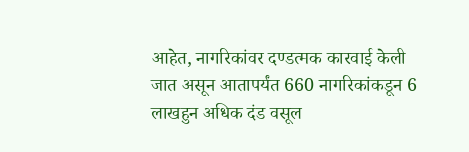आहेत, नागरिकांवर दण्डत्मक कारवाई केली जात असून आतापर्यंत 660 नागरिकांकडून 6 लाखहुन अधिक दंड वसूल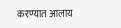करण्यात आलाय